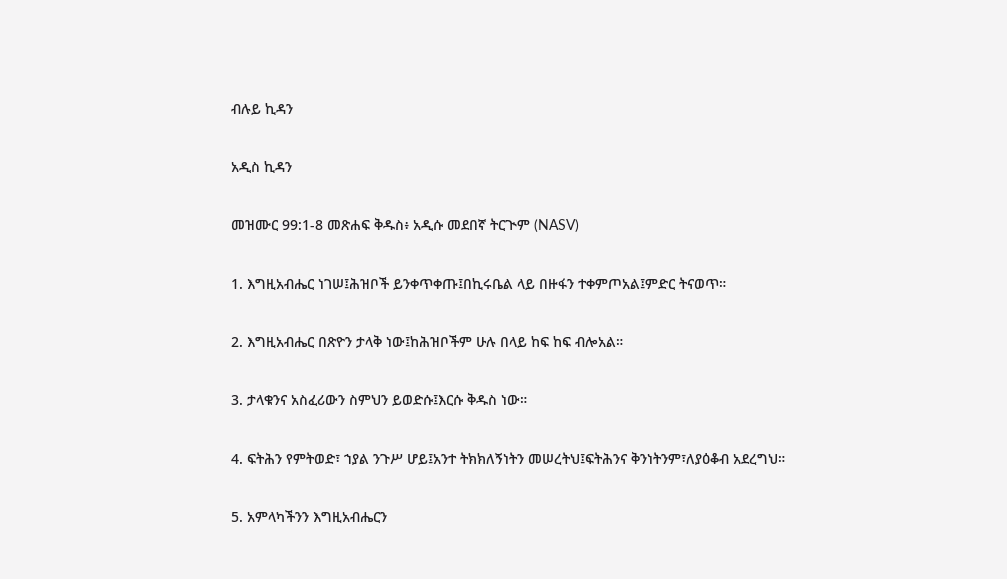ብሉይ ኪዳን

አዲስ ኪዳን

መዝሙር 99:1-8 መጽሐፍ ቅዱስ፥ አዲሱ መደበኛ ትርጒም (NASV)

1. እግዚአብሔር ነገሠ፤ሕዝቦች ይንቀጥቀጡ፤በኪሩቤል ላይ በዙፋን ተቀምጦአል፤ምድር ትናወጥ።

2. እግዚአብሔር በጽዮን ታላቅ ነው፤ከሕዝቦችም ሁሉ በላይ ከፍ ከፍ ብሎአል።

3. ታላቁንና አስፈሪውን ስምህን ይወድሱ፤እርሱ ቅዱስ ነው።

4. ፍትሕን የምትወድ፣ ኀያል ንጉሥ ሆይ፤አንተ ትክክለኝነትን መሠረትህ፤ፍትሕንና ቅንነትንም፣ለያዕቆብ አደረግህ።

5. አምላካችንን እግዚአብሔርን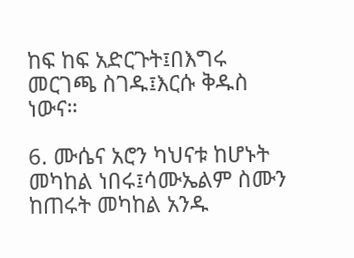ከፍ ከፍ አድርጉት፤በእግሩ መርገጫ ስገዱ፤እርሱ ቅዱስ ነውና።

6. ሙሴና አሮን ካህናቱ ከሆኑት መካከል ነበሩ፤ሳሙኤልም ስሙን ከጠሩት መካከል አንዱ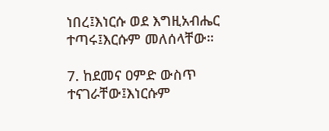ነበረ፤እነርሱ ወደ እግዚአብሔር ተጣሩ፤እርሱም መለሰላቸው።

7. ከደመና ዐምድ ውስጥ ተናገራቸው፤እነርሱም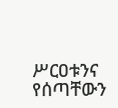ሥርዐቱንና የሰጣቸውን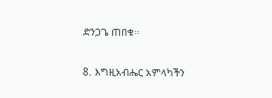ድንጋጌ ጠበቁ።

8. እግዚአብሔር አምላካችን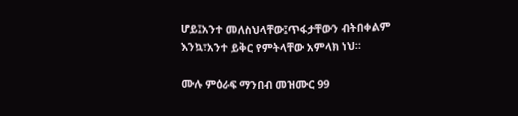ሆይ፤አንተ መለስህላቸው፤ጥፋታቸውን ብትበቀልም እንኳ፣አንተ ይቅር የምትላቸው አምላክ ነህ።

ሙሉ ምዕራፍ ማንበብ መዝሙር 99